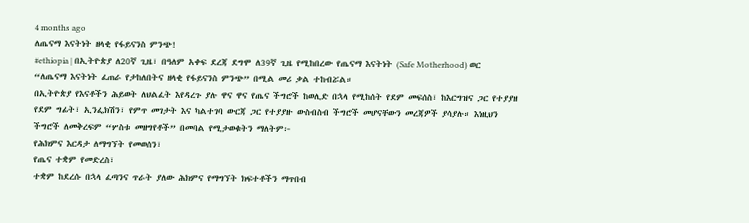4 months ago
ለጤናማ እናትነት ዘላቂ የፋይናንስ ምንጭ!
#ethiopia | በኢትዮጵያ ለ20ኛ ጊዜ፣ በዓለም አቀፍ ደረጃ ደግሞ ለ39ኛ ጊዜ የሚከበረው የጤናማ እናትነት (Safe Motherhood) ወር “ለጤናማ እናትነት ፈጠራ የታከለበትና ዘላቂ የፋይናንስ ምንጭ” በሚል መሪ ቃል ተከብሯል።
በኢትዮጵያ የእናቶችን ሕይወት ለህልፈት እየዳረጉ ያሉ ዋና ዋና የጤና ችግሮች ከወሊድ በኋላ የሚከሰት የደም መፍሰስ፣ ከእርግዝና ጋር የተያያዘ የደም ግፊት፣ ኢንፌክሽን፣ የምጥ መገታት እና ካልተገባ ውርጃ ጋር የተያያዙ ውስብስብ ችግሮች መሆናቸውን መረጃዎች ያሳያሉ። እነዚህን ችግሮች ለመቅረፍም “ሦስቱ መዘግየቶች” በመባል የሚታወቁትን ማለትም፦
የሕክምና እርዳታ ለማግኘት የመወሰን፣
የጤና ተቋም የመድረስ፣
ተቋም ከደረሱ በኋላ ፈጣንና ጥራት ያለው ሕክምና የማግኘት ክፍተቶችን ማጥበብ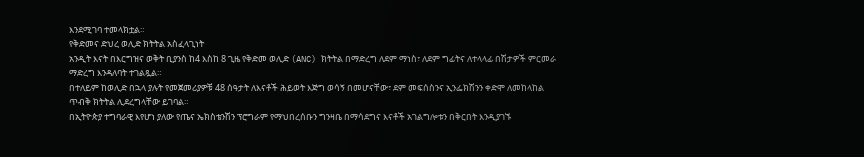እንደሚገባ ተመላክቷል።
የቅድመና ድህረ ወሊድ ክትትል አስፈላጊነት
አንዲት እናት በእርግዝና ወቅት ቢያንስ ከ4 እስከ 8 ጊዜ የቅድመ ወሊድ (ANC) ክትትል በማድረግ ለደም ማነስ፣ ለደም ግፊትና ለተላላፊ በሽታዎች ምርመራ ማድረግ እንዳለባት ተገልጿል።
በተለይም ከወሊድ በኋላ ያሉት የመጀመሪያዎቹ 48 ሰዓታት ለእናቶች ሕይወት እጅግ ወሳኝ በመሆናቸው፣ ደም መፍሰስንና ኢንፌክሽንን ቀድሞ ለመከላከል ጥብቅ ክትትል ሊደረግላቸው ይገባል።
በኢትዮጵያ ተግባራዊ እየሆነ ያለው የጤና ኤክስቴንሽን ፕሮግራም የማህበረሰቡን ግንዛቤ በማሳደግና እናቶች አገልግሎቱን በቅርበት እንዲያገኙ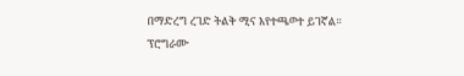በማድረግ ረገድ ትልቅ ሚና እየተጫወተ ይገኛል።
ፕሮግራሙ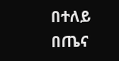በተለይ በጤና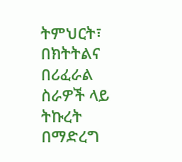ትምህርት፣ በክትትልና በሪፈራል ስራዎች ላይ ትኩረት በማድረግ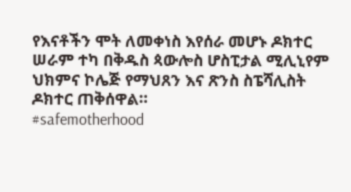የእናቶችን ሞት ለመቀነስ እየሰራ መሆኑ ዶክተር ሠራም ተካ በቅዱስ ጳውሎስ ሆስፒታል ሚሊኒየም ህክምና ኮሌጅ የማህጸን እና ጽንስ ስፔሻሊስት ዶክተር ጠቅሰዋል።
#safemotherhood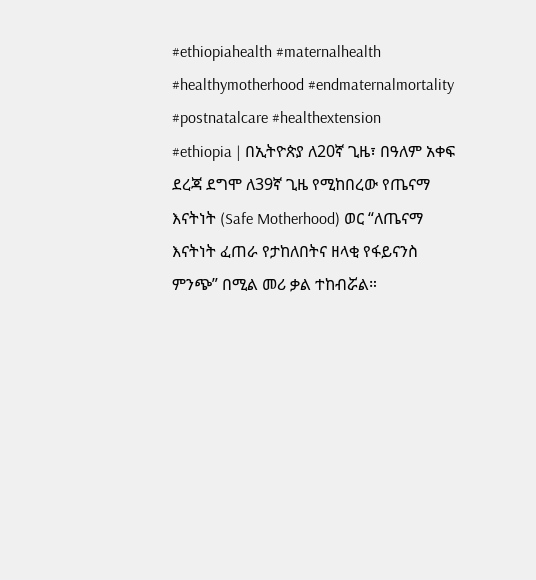#ethiopiahealth #maternalhealth #healthymotherhood #endmaternalmortality #postnatalcare #healthextension
#ethiopia | በኢትዮጵያ ለ20ኛ ጊዜ፣ በዓለም አቀፍ ደረጃ ደግሞ ለ39ኛ ጊዜ የሚከበረው የጤናማ እናትነት (Safe Motherhood) ወር “ለጤናማ እናትነት ፈጠራ የታከለበትና ዘላቂ የፋይናንስ ምንጭ” በሚል መሪ ቃል ተከብሯል።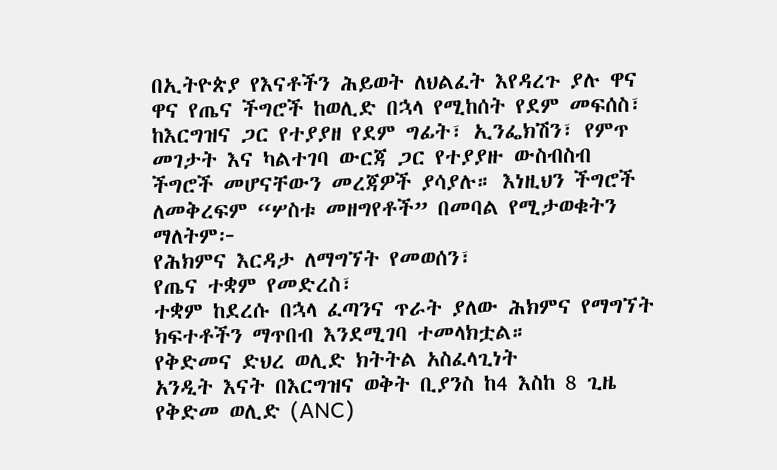በኢትዮጵያ የእናቶችን ሕይወት ለህልፈት እየዳረጉ ያሉ ዋና ዋና የጤና ችግሮች ከወሊድ በኋላ የሚከሰት የደም መፍሰስ፣ ከእርግዝና ጋር የተያያዘ የደም ግፊት፣ ኢንፌክሽን፣ የምጥ መገታት እና ካልተገባ ውርጃ ጋር የተያያዙ ውስብስብ ችግሮች መሆናቸውን መረጃዎች ያሳያሉ። እነዚህን ችግሮች ለመቅረፍም “ሦስቱ መዘግየቶች” በመባል የሚታወቁትን ማለትም፦
የሕክምና እርዳታ ለማግኘት የመወሰን፣
የጤና ተቋም የመድረስ፣
ተቋም ከደረሱ በኋላ ፈጣንና ጥራት ያለው ሕክምና የማግኘት ክፍተቶችን ማጥበብ እንደሚገባ ተመላክቷል።
የቅድመና ድህረ ወሊድ ክትትል አስፈላጊነት
አንዲት እናት በእርግዝና ወቅት ቢያንስ ከ4 እስከ 8 ጊዜ የቅድመ ወሊድ (ANC)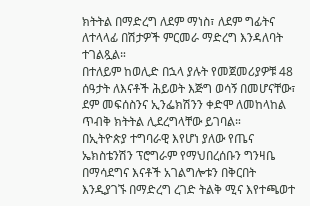ክትትል በማድረግ ለደም ማነስ፣ ለደም ግፊትና ለተላላፊ በሽታዎች ምርመራ ማድረግ እንዳለባት ተገልጿል።
በተለይም ከወሊድ በኋላ ያሉት የመጀመሪያዎቹ 48 ሰዓታት ለእናቶች ሕይወት እጅግ ወሳኝ በመሆናቸው፣ ደም መፍሰስንና ኢንፌክሽንን ቀድሞ ለመከላከል ጥብቅ ክትትል ሊደረግላቸው ይገባል።
በኢትዮጵያ ተግባራዊ እየሆነ ያለው የጤና ኤክስቴንሽን ፕሮግራም የማህበረሰቡን ግንዛቤ በማሳደግና እናቶች አገልግሎቱን በቅርበት እንዲያገኙ በማድረግ ረገድ ትልቅ ሚና እየተጫወተ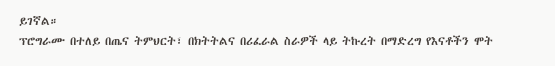ይገኛል።
ፕሮግራሙ በተለይ በጤና ትምህርት፣ በክትትልና በሪፈራል ስራዎች ላይ ትኩረት በማድረግ የእናቶችን ሞት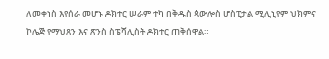ለመቀነስ እየሰራ መሆኑ ዶክተር ሠራም ተካ በቅዱስ ጳውሎስ ሆስፒታል ሚሊኒየም ህክምና ኮሌጅ የማህጸን እና ጽንስ ስፔሻሊስት ዶክተር ጠቅሰዋል።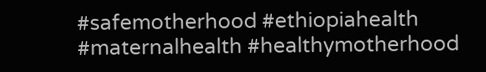#safemotherhood #ethiopiahealth #maternalhealth #healthymotherhood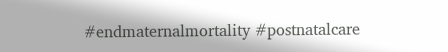#endmaternalmortality #postnatalcare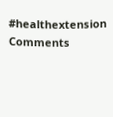#healthextension
Comments